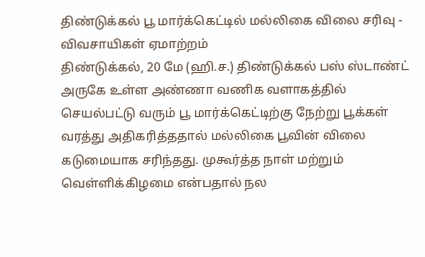திண்டுக்கல் பூ மார்க்கெட்டில் மல்லிகை விலை சரிவு - விவசாயிகள் ஏமாற்றம்
திண்டுக்கல், 20 மே (ஹி.ச.) திண்டுக்கல் பஸ் ஸ்டாண்ட் அருகே உள்ள அண்ணா வணிக வளாகத்தில் செயல்பட்டு வரும் பூ மார்க்கெட்டிற்கு நேற்று பூக்கள் வரத்து அதிகரித்ததால் மல்லிகை பூவின் விலை கடுமையாக சரிந்தது. முகூர்த்த நாள் மற்றும் வெள்ளிக்கிழமை என்பதால் நல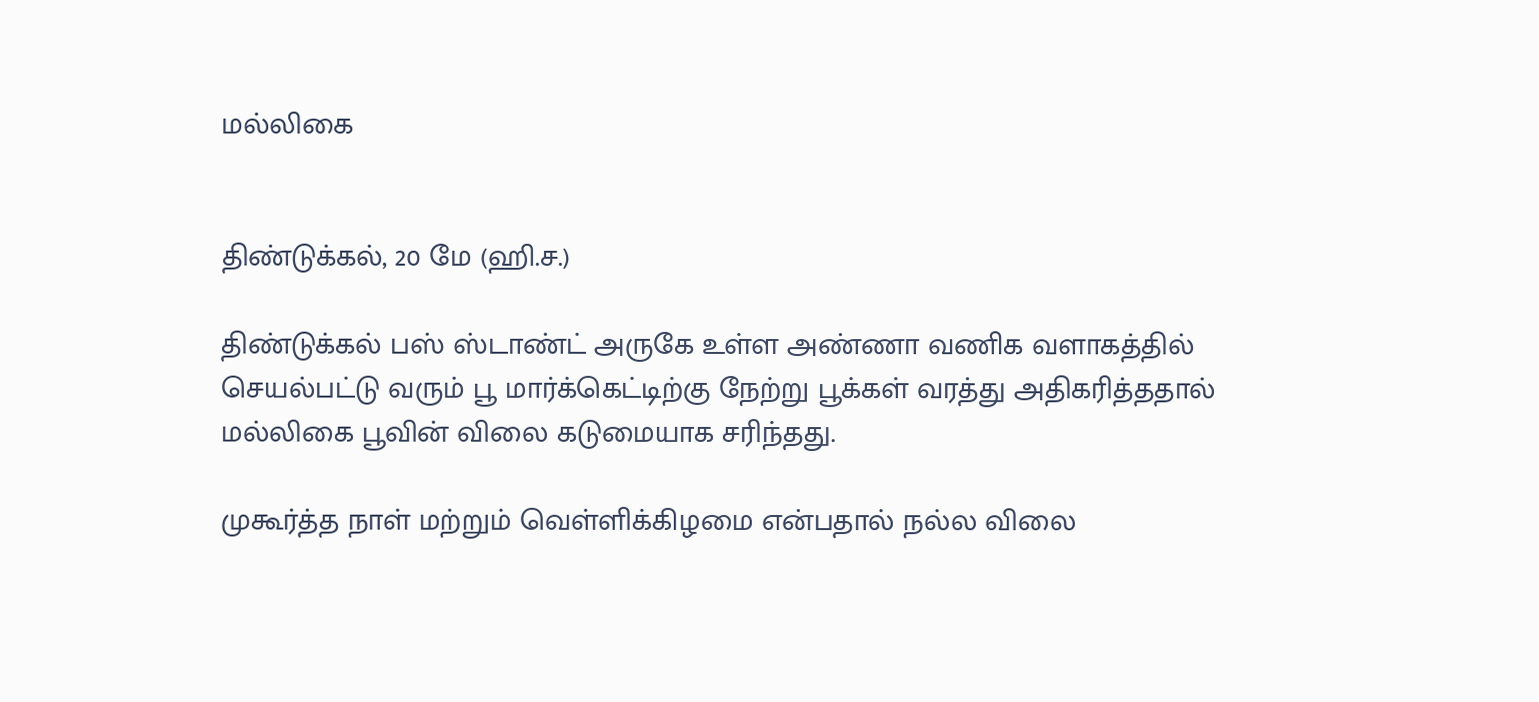மல்லிகை


திண்டுக்கல், 20 மே (ஹி.ச.)

திண்டுக்கல் பஸ் ஸ்டாண்ட் அருகே உள்ள அண்ணா வணிக வளாகத்தில் செயல்பட்டு வரும் பூ மார்க்கெட்டிற்கு நேற்று பூக்கள் வரத்து அதிகரித்ததால் மல்லிகை பூவின் விலை கடுமையாக சரிந்தது.

முகூர்த்த நாள் மற்றும் வெள்ளிக்கிழமை என்பதால் நல்ல விலை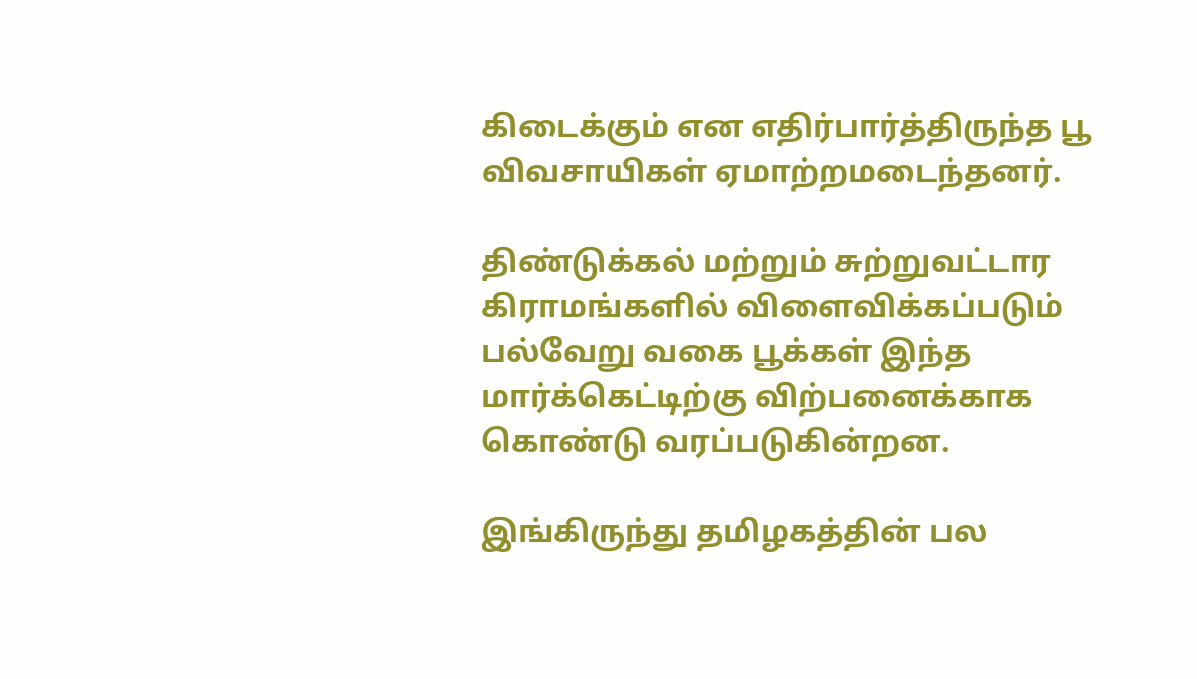கிடைக்கும் என எதிர்பார்த்திருந்த பூ விவசாயிகள் ஏமாற்றமடைந்தனர்.

திண்டுக்கல் மற்றும் சுற்றுவட்டார கிராமங்களில் விளைவிக்கப்படும் பல்வேறு வகை பூக்கள் இந்த மார்க்கெட்டிற்கு விற்பனைக்காக கொண்டு வரப்படுகின்றன.

இங்கிருந்து தமிழகத்தின் பல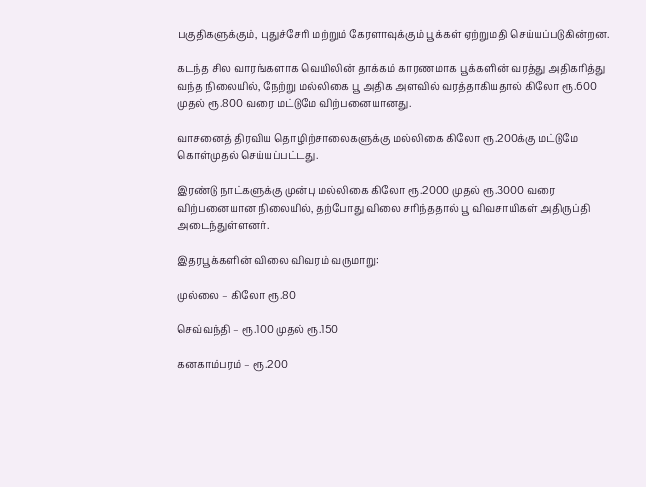பகுதிகளுக்கும், புதுச்சேரி மற்றும் கேரளாவுக்கும் பூக்கள் ஏற்றுமதி செய்யப்படுகின்றன.

கடந்த சில வாரங்களாக வெயிலின் தாக்கம் காரணமாக பூக்களின் வரத்து அதிகரித்து வந்த நிலையில், நேற்று மல்லிகை பூ அதிக அளவில் வரத்தாகியதால் கிலோ ரூ.600 முதல் ரூ.800 வரை மட்டுமே விற்பனையானது.

வாசனைத் திரவிய தொழிற்சாலைகளுக்கு மல்லிகை கிலோ ரூ.200க்கு மட்டுமே கொள்முதல் செய்யப்பட்டது.

இரண்டு நாட்களுக்கு முன்பு மல்லிகை கிலோ ரூ.2000 முதல் ரூ.3000 வரை விற்பனையான நிலையில், தற்போது விலை சரிந்ததால் பூ விவசாயிகள் அதிருப்தி அடைந்துள்ளனர்.

இதரபூக்களின் விலை விவரம் வருமாறு:

முல்லை – கிலோ ரூ.80

செவ்வந்தி – ரூ.100 முதல் ரூ.150

கனகாம்பரம் – ரூ.200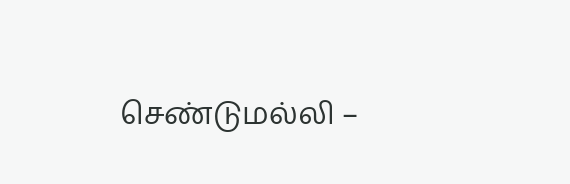செண்டுமல்லி –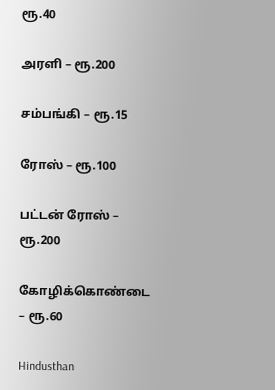ரூ.40

அரளி – ரூ.200

சம்பங்கி – ரூ.15

ரோஸ் – ரூ.100

பட்டன் ரோஸ் – ரூ.200

கோழிக்கொண்டை – ரூ.60

Hindusthan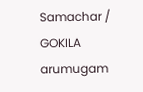Samachar / GOKILA arumugam